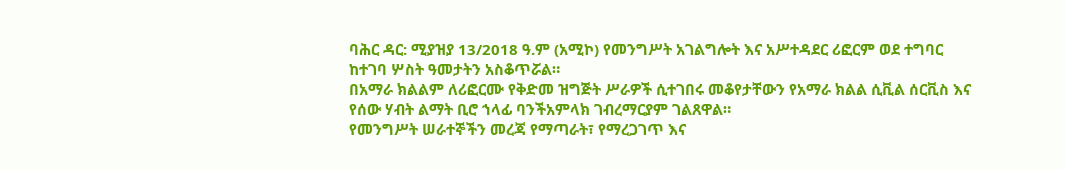ባሕር ዳር: ሚያዝያ 13/2018 ዓ.ም (አሚኮ) የመንግሥት አገልግሎት እና አሥተዳደር ሪፎርም ወደ ተግባር ከተገባ ሦስት ዓመታትን አስቆጥሯል።
በአማራ ክልልም ለሪፎርሙ የቅድመ ዝግጅት ሥራዎች ሲተገበሩ መቆየታቸውን የአማራ ክልል ሲቪል ሰርቪስ እና የሰው ሃብት ልማት ቢሮ ኀላፊ ባንችአምላክ ገብረማርያም ገልጸዋል።
የመንግሥት ሠራተኞችን መረጃ የማጣራት፣ የማረጋገጥ እና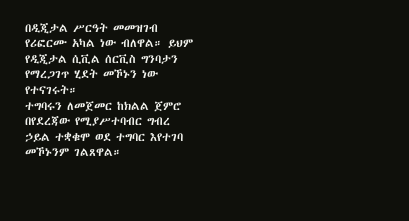በዲጂታል ሥርዓት መመዝገብ የሪፎርሙ አካል ነው ብለዋል። ይህም የዲጂታል ሲቪል ሰርቪስ ግንባታን የማረጋገጥ ሂደት መኾኑን ነው የተናገሩት።
ተግባሩን ለመጀመር ከክልል ጀምሮ በየደረጃው የሚያሥተባብር ግብረ ኃይል ተቋቁሞ ወደ ተግባር እየተገባ መኾኑንም ገልጸዋል።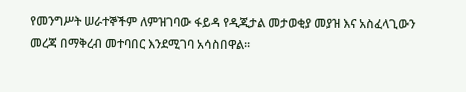የመንግሥት ሠራተኞችም ለምዝገባው ፋይዳ የዲጂታል መታወቂያ መያዝ እና አስፈላጊውን መረጃ በማቅረብ መተባበር እንደሚገባ አሳስበዋል።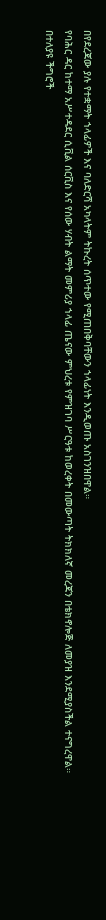በየደረጃው ያሉ የተቋማት ኀላፊዎች እና ባለድርሻ አካላትም ትኩረት ሰጥተው የሚጠበቅባቸውን ኀላፊነት እንዲወጡ አስገንዝበዋል።
የባሕር ዳር ከተማ አሥተዳደር ሲቪል ሰርቪስ እና የሰው ሃብት ልማት መምሪያ ኀላፊ ጤናው ምህረቱ የምዝገባ ሥርዓቱ ከወረቀት በመውጣት ትክክለኛ መረጃን በቴክኖሎጅ ለመያዝ እንደሚያስችል ተናግረዋል።
በተለያዩ ችግሮች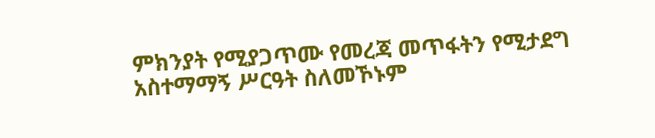ምክንያት የሚያጋጥሙ የመረጃ መጥፋትን የሚታደግ አስተማማኝ ሥርዓት ስለመኾኑም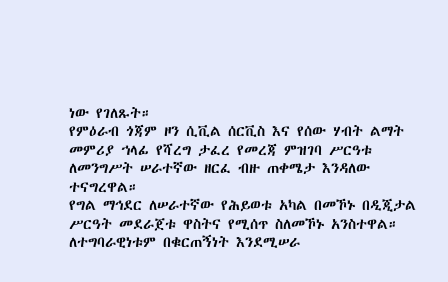ነው የገለጹት።
የምዕራብ ጎጃም ዞን ሲቪል ሰርቪስ እና የሰው ሃብት ልማት መምሪያ ኀላፊ የሻረግ ታፈረ የመረጃ ምዝገባ ሥርዓቱ ለመንግሥት ሠራተኛው ዘርፈ ብዙ ጠቀሜታ እንዳለው ተናግረዋል።
የግል ማኅደር ለሠራተኛው የሕይወቱ አካል በመኾኑ በዲጂታል ሥርዓት መደራጀቱ ዋስትና የሚሰጥ ስለመኾኑ አንስተዋል። ለተግባራዊነቱም በቁርጠኝነት እንደሚሠራ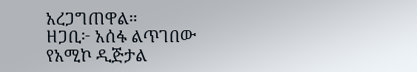አረጋግጠዋል።
ዘጋቢ፦ አሰፋ ልጥገበው
የአሚኮ ዲጅታል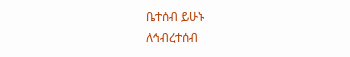ቤተሰብ ይሁኑ
ለኅብረተሰብ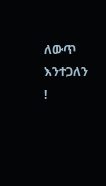ለውጥ እንተጋለን !